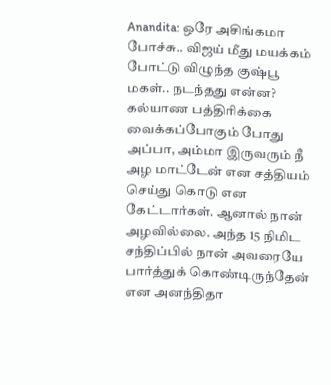Anandita: ஒரே அசிங்கமா போச்சு.. விஜய் மீது மயக்கம் போட்டு விழுந்த குஷ்பூ மகள்.. நடந்தது என்ன?
கல்யாண பத்திரிக்கை வைக்கப்போகும் போது அப்பா, அம்மா இருவரும் நீ அழ மாட்டேன் என சத்தியம் செய்து கொடு என கேட்டார்கள். ஆனால் நான் அழவில்லை. அந்த 15 நிமிட சந்திப்பில் நான் அவரையே பார்த்துக் கொண்டிருந்தேன் என அனந்திதா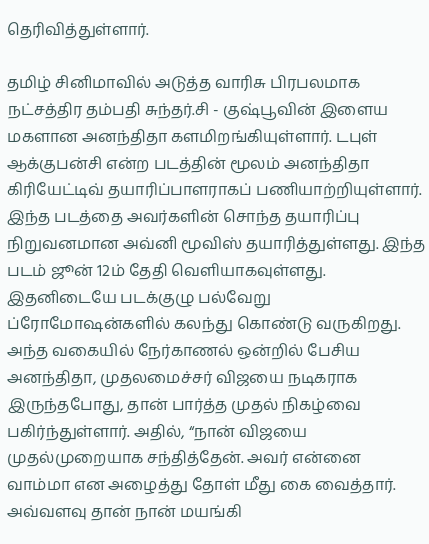தெரிவித்துள்ளார்.

தமிழ் சினிமாவில் அடுத்த வாரிசு பிரபலமாக நட்சத்திர தம்பதி சுந்தர்.சி - குஷ்பூவின் இளைய மகளான அனந்திதா களமிறங்கியுள்ளார். டபுள் ஆக்குபன்சி என்ற படத்தின் மூலம் அனந்திதா கிரியேட்டிவ் தயாரிப்பாளராகப் பணியாற்றியுள்ளார். இந்த படத்தை அவர்களின் சொந்த தயாரிப்பு நிறுவனமான அவ்னி மூவிஸ் தயாரித்துள்ளது. இந்த படம் ஜூன் 12ம் தேதி வெளியாகவுள்ளது. இதனிடையே படக்குழு பல்வேறு ப்ரோமோஷன்களில் கலந்து கொண்டு வருகிறது.
அந்த வகையில் நேர்காணல் ஒன்றில் பேசிய அனந்திதா, முதலமைச்சர் விஜயை நடிகராக இருந்தபோது, தான் பார்த்த முதல் நிகழ்வை பகிர்ந்துள்ளார். அதில், “நான் விஜயை முதல்முறையாக சந்தித்தேன். அவர் என்னை வாம்மா என அழைத்து தோள் மீது கை வைத்தார். அவ்வளவு தான் நான் மயங்கி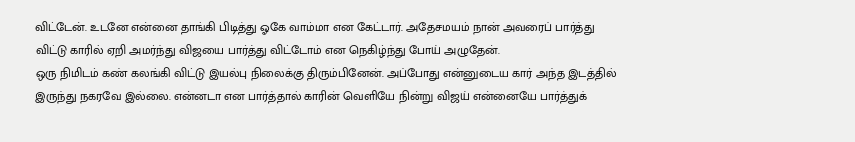விட்டேன். உடனே என்னை தாங்கி பிடித்து ஓகே வாம்மா என கேட்டார். அதேசமயம் நான் அவரைப் பார்த்து விட்டு காரில் ஏறி அமர்ந்து விஜயை பார்த்து விட்டோம் என நெகிழ்ந்து போய் அழுதேன்.
ஒரு நிமிடம் கண் கலங்கி விட்டு இயல்பு நிலைக்கு திரும்பினேன். அப்போது என்னுடைய கார் அந்த இடத்தில் இருந்து நகரவே இல்லை. என்னடா என பார்த்தால் காரின் வெளியே நின்று விஜய் என்னையே பார்த்துக்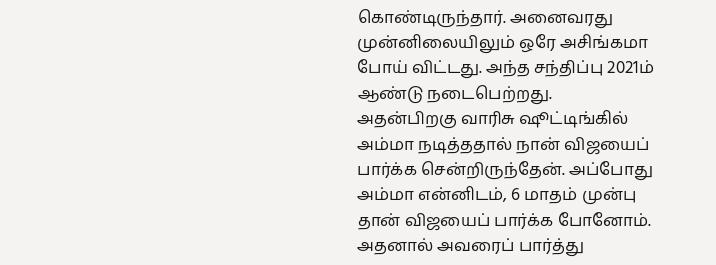கொண்டிருந்தார். அனைவரது முன்னிலையிலும் ஒரே அசிங்கமா போய் விட்டது. அந்த சந்திப்பு 2021ம் ஆண்டு நடைபெற்றது.
அதன்பிறகு வாரிசு ஷூட்டிங்கில் அம்மா நடித்ததால் நான் விஜயைப் பார்க்க சென்றிருந்தேன். அப்போது அம்மா என்னிடம், 6 மாதம் முன்பு தான் விஜயைப் பார்க்க போனோம். அதனால் அவரைப் பார்த்து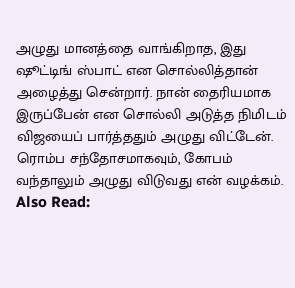அழுது மானத்தை வாங்கிறாத, இது ஷூட்டிங் ஸ்பாட் என சொல்லித்தான் அழைத்து சென்றார். நான் தைரியமாக இருப்பேன் என சொல்லி அடுத்த நிமிடம் விஜயைப் பார்த்ததும் அழுது விட்டேன். ரொம்ப சந்தோசமாகவும், கோபம் வந்தாலும் அழுது விடுவது என் வழக்கம்.
Also Read: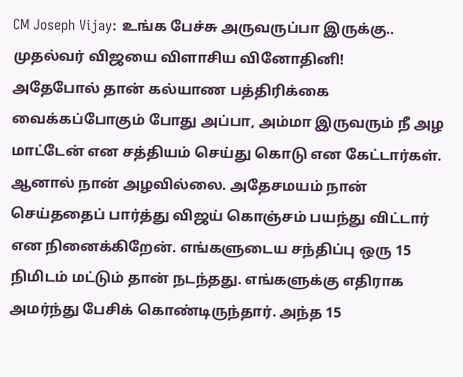CM Joseph Vijay: உங்க பேச்சு அருவருப்பா இருக்கு.. முதல்வர் விஜயை விளாசிய வினோதினி!
அதேபோல் தான் கல்யாண பத்திரிக்கை வைக்கப்போகும் போது அப்பா, அம்மா இருவரும் நீ அழ மாட்டேன் என சத்தியம் செய்து கொடு என கேட்டார்கள். ஆனால் நான் அழவில்லை. அதேசமயம் நான் செய்ததைப் பார்த்து விஜய் கொஞ்சம் பயந்து விட்டார் என நினைக்கிறேன். எங்களுடைய சந்திப்பு ஒரு 15 நிமிடம் மட்டும் தான் நடந்தது. எங்களுக்கு எதிராக அமர்ந்து பேசிக் கொண்டிருந்தார். அந்த 15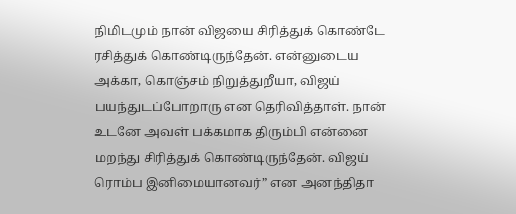நிமிடமும் நான் விஜயை சிரித்துக் கொண்டே ரசித்துக் கொண்டிருந்தேன். என்னுடைய அக்கா, கொஞ்சம் நிறுத்துறீயா, விஜய் பயந்துடப்போறாரு என தெரிவித்தாள். நான் உடனே அவள் பக்கமாக திரும்பி என்னை மறந்து சிரித்துக் கொண்டிருந்தேன். விஜய் ரொம்ப இனிமையானவர்” என அனந்திதா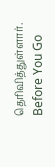தெரிவித்துள்ளார்.
Before You Go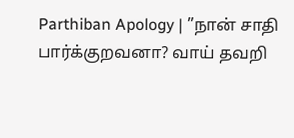Parthiban Apology | ”நான் சாதி பார்க்குறவனா? வாய் தவறி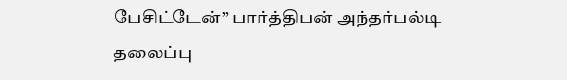பேசிட்டேன்” பார்த்திபன் அந்தர்பல்டி
தலைப்பு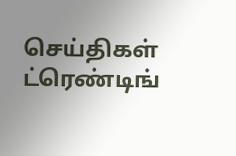செய்திகள்
ட்ரெண்டிங்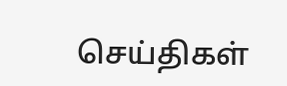செய்திகள்